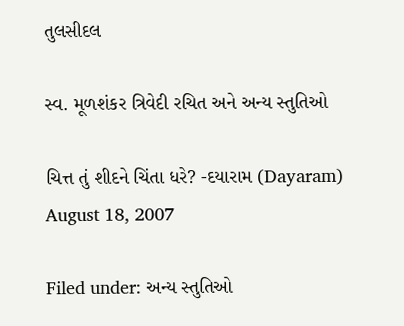તુલસીદલ

સ્વ. મૂળશંકર ત્રિવેદી રચિત અને અન્ય સ્તુતિઓ

ચિત્ત તું શીદને ચિંતા ધરે? -દયારામ (Dayaram) August 18, 2007

Filed under: અન્ય સ્તુતિઓ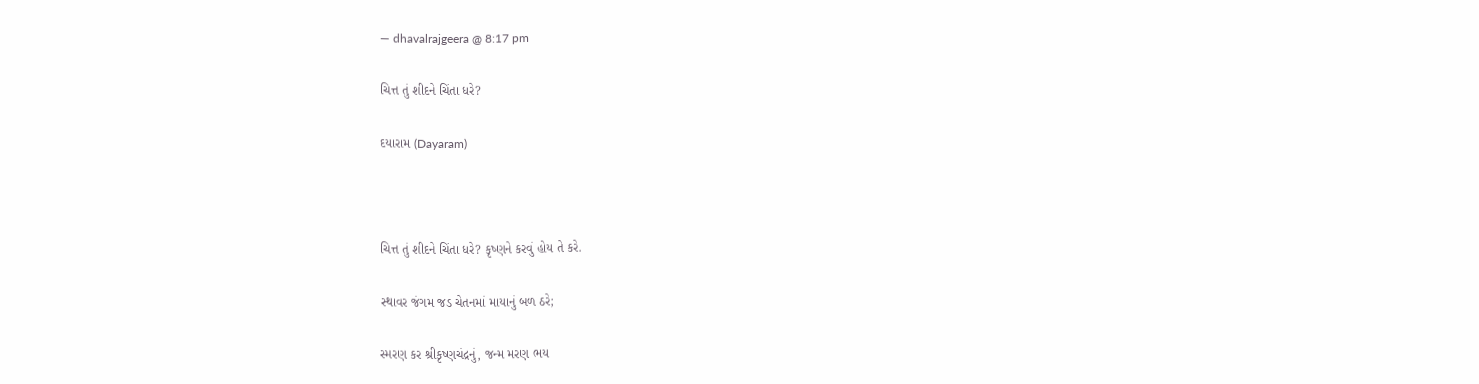— dhavalrajgeera @ 8:17 pm

ચિત્ત તું શીદને ચિંતા ધરે?

દયારામ (Dayaram)



ચિત્ત તું શીદને ચિંતા ધરે? કૃષ્ણને કરવું હોય તે કરે.

સ્થાવર જંગમ જડ ચેતનમાં માયાનું બળ ઠરે;

સ્મરણ કર શ્રીકૃષ્ણચંદ્રનું, જન્મ મરણ ભય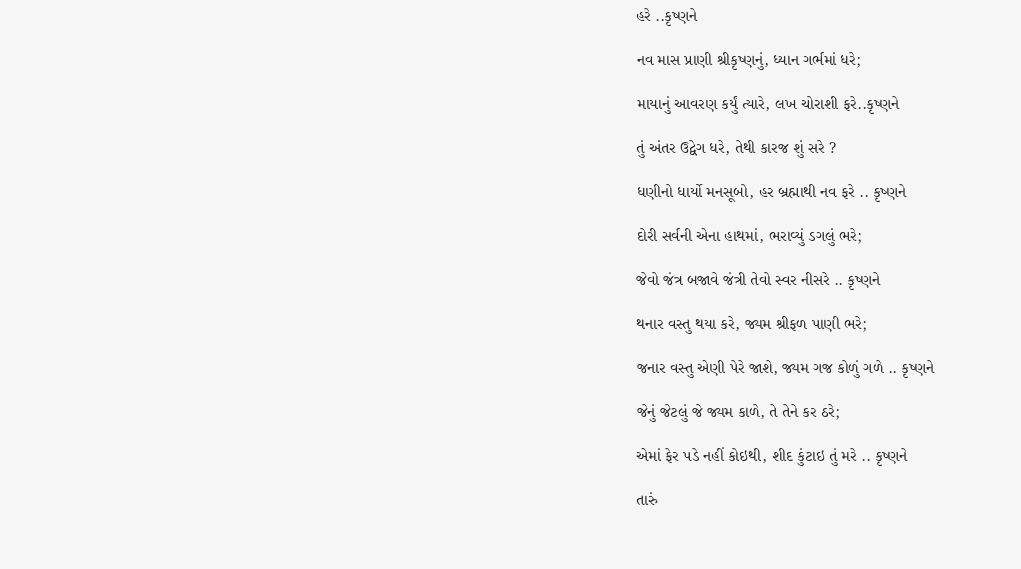હરે ..કૃષ્ણને

નવ માસ પ્રાણી શ્રીકૃષ્ણનું, ધ્યાન ગર્ભમાં ધરે;

માયાનું આવરણ કર્યું ત્યારે, લખ ચોરાશી ફરે..કૃષ્ણને

તું અંતર ઉદ્વેગ ધરે, તેથી કારજ શું સરે ?

ધણીનો ધાર્યો મનસૂબો, હર બ્રહ્માથી નવ ફરે .. કૃષ્ણને

દોરી સર્વની એના હાથમાં, ભરાવ્યું ડગલું ભરે;

જેવો જંત્ર બજાવે જંત્રી તેવો સ્વર નીસરે .. કૃષ્ણને

થનાર વસ્તુ થયા કરે, જ્યમ શ્રીફળ પાણી ભરે;

જનાર વસ્તુ એણી પેરે જાશે, જ્યમ ગજ કોળું ગળે .. કૃષ્ણને

જેનું જેટલું જે જ્યમ કાળે, તે તેને કર ઠરે;

એમાં ફેર પડે નહીં કોઇથી, શીદ કુંટાઇ તું મરે .. કૃષ્ણને

તારું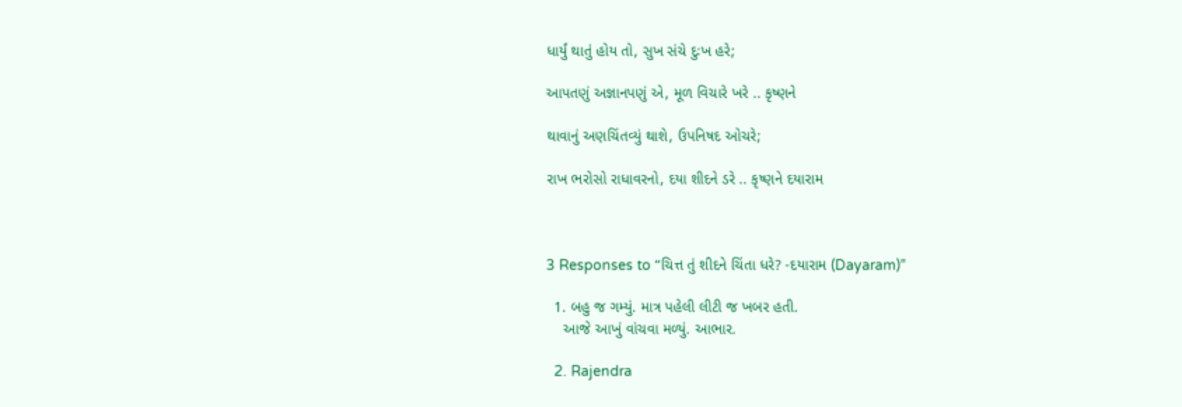ધાર્યું થાતું હોય તો, સુખ સંચે દુઃખ હરે;

આપતણું અજ્ઞાનપણું એ, મૂળ વિચારે ખરે .. કૃષ્ણને

થાવાનું અણચિંતવ્યું થાશે, ઉપનિષદ ઓચરે;

રાખ ભરોસો રાધાવરનો, દયા શીદને ડરે .. કૃષ્ણને દયારામ



3 Responses to “ચિત્ત તું શીદને ચિંતા ધરે? -દયારામ (Dayaram)”

  1. બહુ જ ગમ્યું. માત્ર પહેલી લીટી જ ખબર હતી.
    આજે આખું વાંચવા મળ્યું. આભાર.

  2. Rajendra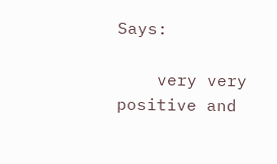Says:

    very very positive and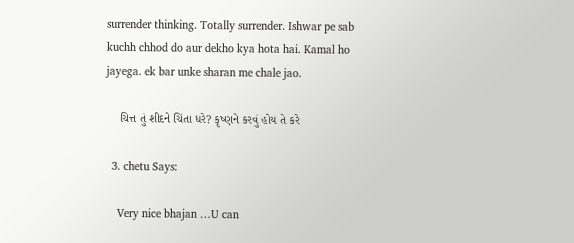surrender thinking. Totally surrender. Ishwar pe sab kuchh chhod do aur dekho kya hota hai. Kamal ho jayega. ek bar unke sharan me chale jao.

    ચિત્ત તું શીદને ચિંતા ધરે? કૃષ્ણને કરવું હોય તે કરે

  3. chetu Says:

    Very nice bhajan …U can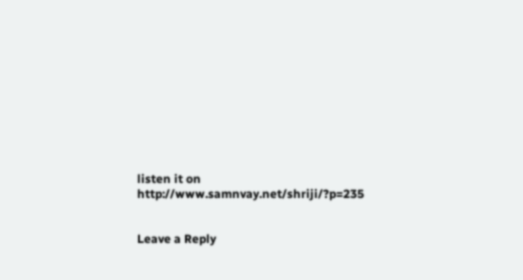listen it on http://www.samnvay.net/shriji/?p=235


Leave a Reply